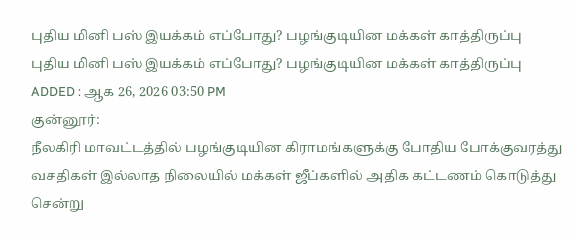புதிய மினி பஸ் இயக்கம் எப்போது? பழங்குடியின மக்கள் காத்திருப்பு
புதிய மினி பஸ் இயக்கம் எப்போது? பழங்குடியின மக்கள் காத்திருப்பு
ADDED : ஆக 26, 2026 03:50 PM
குன்னூர்:
நீலகிரி மாவட்டத்தில் பழங்குடியின கிராமங்களுக்கு போதிய போக்குவரத்து வசதிகள் இல்லாத நிலையில் மக்கள் ஜீப்களில் அதிக கட்டணம் கொடுத்து சென்று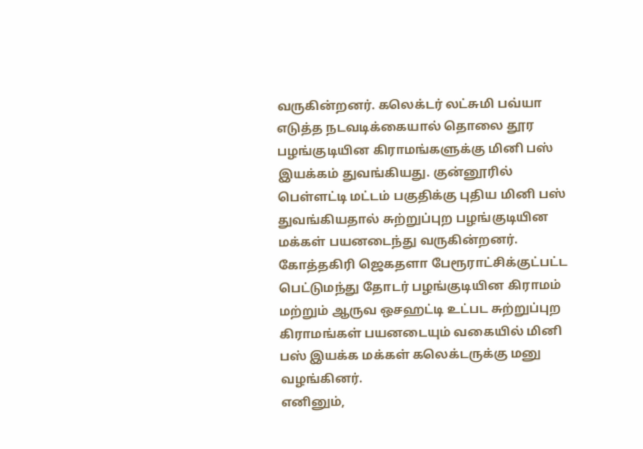வருகின்றனர். கலெக்டர் லட்சுமி பவ்யா எடுத்த நடவடிக்கையால் தொலை தூர பழங்குடியின கிராமங்களுக்கு மினி பஸ் இயக்கம் துவங்கியது. குன்னூரில் பெள்ளட்டி மட்டம் பகுதிக்கு புதிய மினி பஸ் துவங்கியதால் சுற்றுப்புற பழங்குடியின மக்கள் பயனடைந்து வருகின்றனர்.
கோத்தகிரி ஜெகதளா பேரூராட்சிக்குட்பட்ட பெட்டுமந்து தோடர் பழங்குடியின கிராமம் மற்றும் ஆருவ ஒசஹட்டி உட்பட சுற்றுப்புற கிராமங்கள் பயனடையும் வகையில் மினி பஸ் இயக்க மக்கள் கலெக்டருக்கு மனு வழங்கினர்.
எனினும்,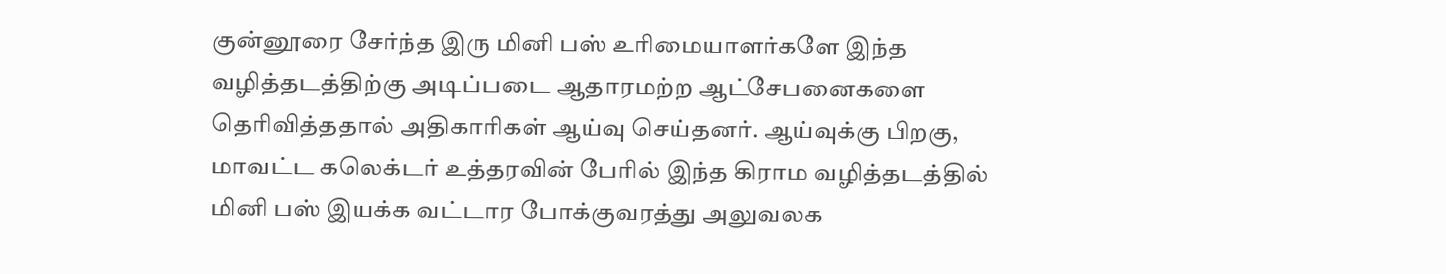குன்னூரை சேர்ந்த இரு மினி பஸ் உரிமையாளர்களே இந்த வழித்தடத்திற்கு அடிப்படை ஆதாரமற்ற ஆட்சேபனைகளை தெரிவித்ததால் அதிகாரிகள் ஆய்வு செய்தனர். ஆய்வுக்கு பிறகு, மாவட்ட கலெக்டர் உத்தரவின் பேரில் இந்த கிராம வழித்தடத்தில் மினி பஸ் இயக்க வட்டார போக்குவரத்து அலுவலக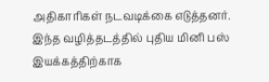அதிகாரிகள் நடவடிக்கை எடுத்தனர். இந்த வழித்தடத்தில் புதிய மினி பஸ் இயக்கத்திற்காக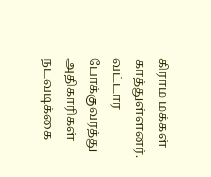கிராம மக்கள் காத்துள்ளனர். வட்டார போக்குவரத்து அதிகாரிகள் நடவடிக்கை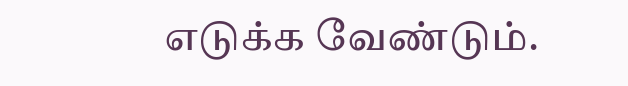எடுக்க வேண்டும்.